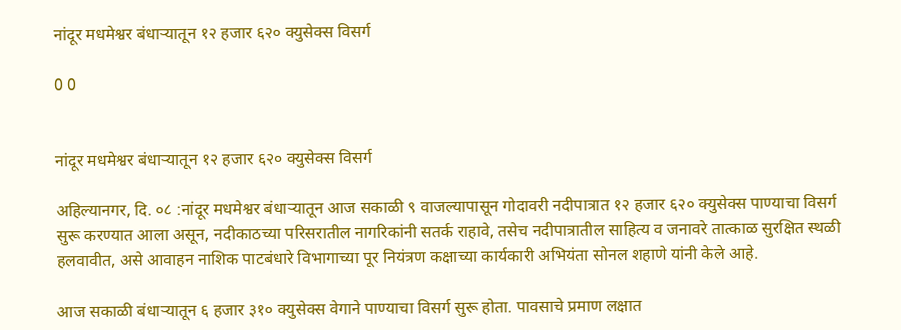नांदूर मधमेश्वर बंधाऱ्यातून १२ हजार ६२० क्युसेक्स विसर्ग

0 0


नांदूर मधमेश्वर बंधाऱ्यातून १२ हजार ६२० क्युसेक्स विसर्ग

अहिल्यानगर, दि. ०८ :नांदूर मधमेश्वर बंधाऱ्यातून आज सकाळी ९ वाजल्यापासून गोदावरी नदीपात्रात १२ हजार ६२० क्युसेक्स पाण्याचा विसर्ग सुरू करण्यात आला असून, नदीकाठच्या परिसरातील नागरिकांनी सतर्क राहावे, तसेच नदीपात्रातील साहित्य व जनावरे तात्काळ सुरक्षित स्थळी हलवावीत, असे आवाहन नाशिक पाटबंधारे विभागाच्या पूर नियंत्रण कक्षाच्या कार्यकारी अभियंता सोनल शहाणे यांनी केले आहे.

आज सकाळी बंधाऱ्यातून ६ हजार ३१० क्युसेक्स वेगाने पाण्याचा विसर्ग सुरू होता. पावसाचे प्रमाण लक्षात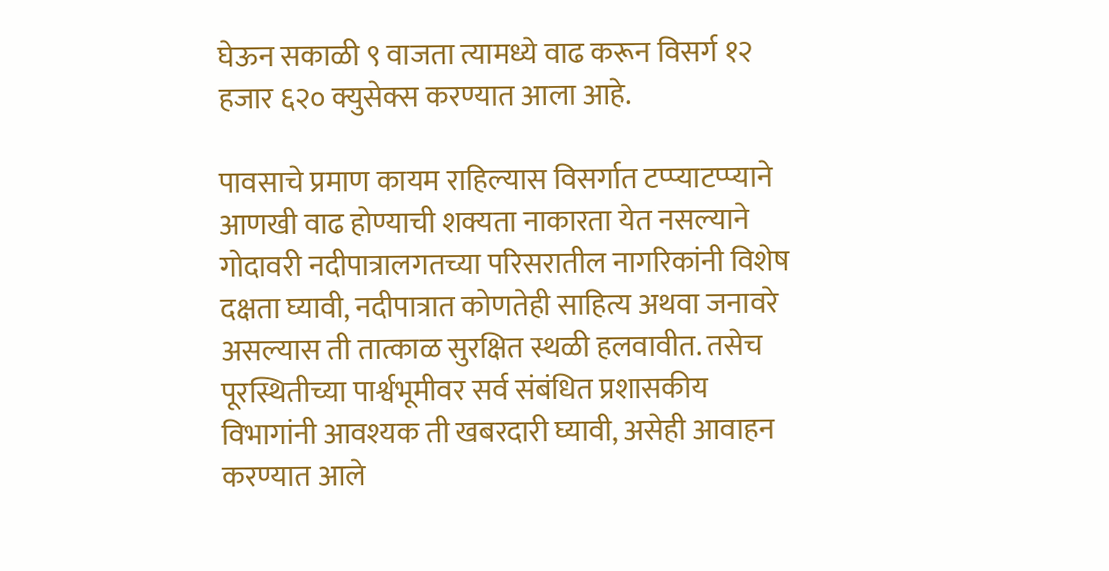घेऊन सकाळी ९ वाजता त्यामध्ये वाढ करून विसर्ग १२ हजार ६२० क्युसेक्स करण्यात आला आहे.

पावसाचे प्रमाण कायम राहिल्यास विसर्गात टप्प्याटप्प्याने आणखी वाढ होण्याची शक्यता नाकारता येत नसल्याने गोदावरी नदीपात्रालगतच्या परिसरातील नागरिकांनी विशेष दक्षता घ्यावी, नदीपात्रात कोणतेही साहित्य अथवा जनावरे असल्यास ती तात्काळ सुरक्षित स्थळी हलवावीत. तसेच पूरस्थितीच्या पार्श्वभूमीवर सर्व संबंधित प्रशासकीय विभागांनी आवश्यक ती खबरदारी घ्यावी, असेही आवाहन करण्यात आले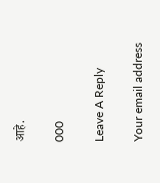आहे.

000

Leave A Reply

Your email address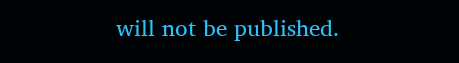will not be published.